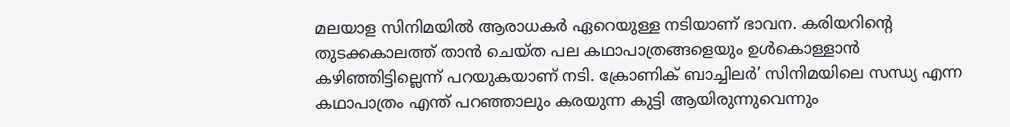മലയാള സിനിമയിൽ ആരാധകർ ഏറെയുള്ള നടിയാണ് ഭാവന. കരിയറിന്റെ തുടക്കകാലത്ത് താൻ ചെയ്ത പല കഥാപാത്രങ്ങളെയും ഉൾകൊള്ളാൻ കഴിഞ്ഞിട്ടില്ലെന്ന് പറയുകയാണ് നടി. ക്രോണിക് ബാച്ചിലർ’ സിനിമയിലെ സന്ധ്യ എന്ന കഥാപാത്രം എന്ത് പറഞ്ഞാലും കരയുന്ന കുട്ടി ആയിരുന്നുവെന്നും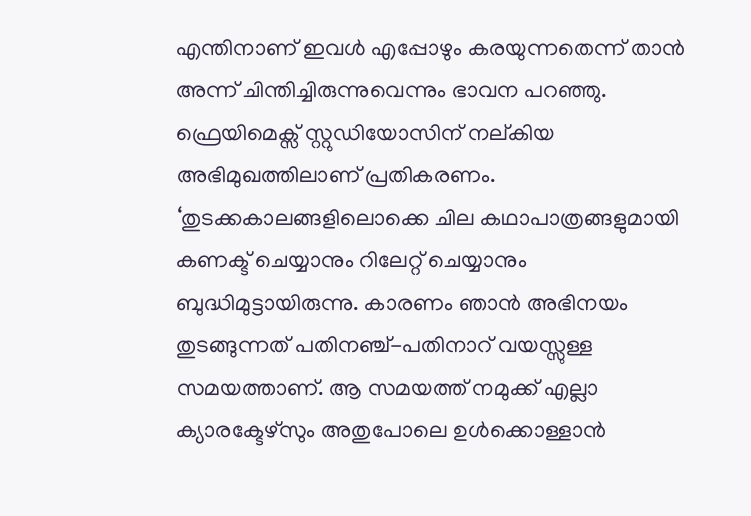എന്തിനാണ് ഇവൾ എപ്പോഴും കരയുന്നതെന്ന് താൻ അന്ന് ചിന്തിച്ചിരുന്നുവെന്നും ഭാവന പറഞ്ഞു. ഫ്രെയിമെക്സ് സ്റ്റുഡിയോസിന് നല്കിയ അഭിമുഖത്തിലാണ് പ്രതികരണം. ‘തുടക്കകാലങ്ങളിലൊക്കെ ചില കഥാപാത്രങ്ങളുമായി കണക്ട് ചെയ്യാനും റിലേറ്റ് ചെയ്യാനും ബുദ്ധിമുട്ടായിരുന്നു. കാരണം ഞാൻ അഭിനയം തുടങ്ങുന്നത് പതിനഞ്ച്-പതിനാറ് വയസ്സുള്ള സമയത്താണ്. ആ സമയത്ത് നമുക്ക് എല്ലാ ക്യാരക്ടേഴ്സും അതുപോലെ ഉൾക്കൊള്ളാൻ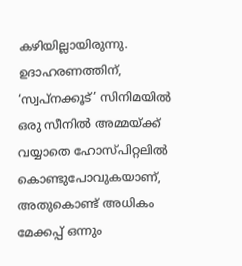കഴിയില്ലായിരുന്നു. ഉദാഹരണത്തിന്, ‘സ്വപ്നക്കൂട്’ സിനിമയിൽ ഒരു സീനിൽ അമ്മയ്ക്ക് വയ്യാതെ ഹോസ്പിറ്റലിൽ കൊണ്ടുപോവുകയാണ്, അതുകൊണ്ട് അധികം മേക്കപ്പ് ഒന്നും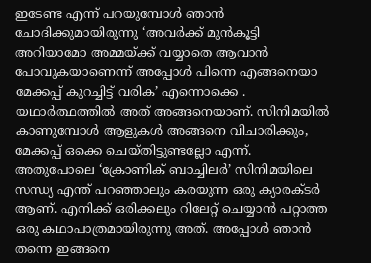ഇടേണ്ട എന്ന് പറയുമ്പോൾ ഞാൻ ചോദിക്കുമായിരുന്നു ‘അവർക്ക് മുൻകൂട്ടി അറിയാമോ അമ്മയ്ക്ക് വയ്യാതെ ആവാൻ പോവുകയാണെന്ന് അപ്പോൾ പിന്നെ എങ്ങനെയാ മേക്കപ്പ് കുറച്ചിട്ട് വരിക’ എന്നൊക്കെ . യഥാർത്ഥത്തിൽ അത് അങ്ങനെയാണ്. സിനിമയിൽ കാണുമ്പോൾ ആളുകൾ അങ്ങനെ വിചാരിക്കും, മേക്കപ്പ് ഒക്കെ ചെയ്തിട്ടുണ്ടല്ലോ എന്ന്.
അതുപോലെ ‘ക്രോണിക് ബാച്ചിലർ’ സിനിമയിലെ സന്ധ്യ എന്ത് പറഞ്ഞാലും കരയുന്ന ഒരു ക്യാരക്ടർ ആണ്. എനിക്ക് ഒരിക്കലും റിലേറ്റ് ചെയ്യാൻ പറ്റാത്ത ഒരു കഥാപാത്രമായിരുന്നു അത്. അപ്പോൾ ഞാൻ തന്നെ ഇങ്ങനെ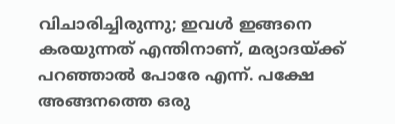വിചാരിച്ചിരുന്നു; ഇവൾ ഇങ്ങനെ കരയുന്നത് എന്തിനാണ്, മര്യാദയ്ക്ക് പറഞ്ഞാൽ പോരേ എന്ന്. പക്ഷേ അങ്ങനത്തെ ഒരു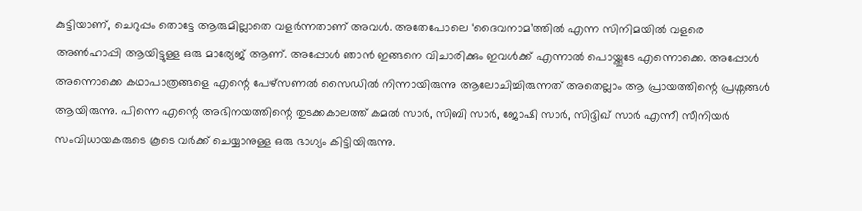കുട്ടിയാണ്, ചെറുപ്പം തൊട്ടേ ആരുമില്ലാതെ വളർന്നതാണ് അവൾ. അതേപോലെ ‘ദൈവനാമ’ത്തിൽ എന്ന സിനിമയിൽ വളരെ അൺഹാപ്പി ആയിട്ടുള്ള ഒരു മാര്യേജ് ആണ്. അപ്പോൾ ഞാൻ ഇങ്ങനെ വിചാരിക്കും ഇവൾക്ക് എന്നാൽ പൊയ്ക്കൂടേ എന്നൊക്കെ. അപ്പോൾ അന്നൊക്കെ കഥാപാത്രങ്ങളെ എന്റെ പേഴ്സണൽ സൈഡിൽ നിന്നായിരുന്നു ആലോചിച്ചിരുന്നത് അതെല്ലാം ആ പ്രായത്തിന്റെ പ്രശ്നങ്ങൾ ആയിരുന്നു. പിന്നെ എന്റെ അഭിനയത്തിന്റെ തുടക്കകാലത്ത് കമൽ സാർ, സിബി സാർ, ജോഷി സാർ, സിദ്ദിഖ് സാർ എന്നീ സീനിയർ സംവിധായകരുടെ കൂടെ വർക്ക് ചെയ്യാനുള്ള ഒരു ഭാഗ്യം കിട്ടിയിരുന്നു.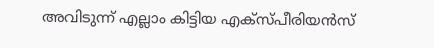അവിടുന്ന് എല്ലാം കിട്ടിയ എക്സ്പീരിയൻസ്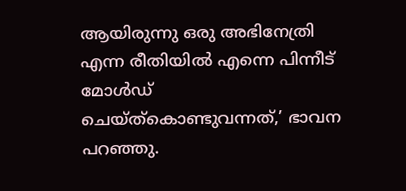ആയിരുന്നു ഒരു അഭിനേത്രി എന്ന രീതിയിൽ എന്നെ പിന്നീട് മോൾഡ് ചെയ്ത്കൊണ്ടുവന്നത്,’ ഭാവന പറഞ്ഞു.